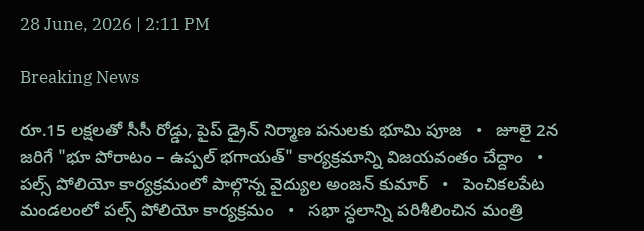28 June, 2026 | 2:11 PM

Breaking News

రూ.15 లక్షలతో సీసీ రోడ్డు, పైప్ డ్రైన్ నిర్మాణ పనులకు భూమి పూజ   •   జూలై 2న జరిగే "భూ పోరాటం – ఉప్పల్ భగాయత్" కార్యక్రమాన్ని విజయవంతం చేద్దాం   •   పల్స్ పోలియో కార్యక్రమంలో పాల్గొన్న వైద్యుల అంజన్ కుమార్   •   పెంచికలపేట మండలంలో పల్స్ పోలియో కార్యక్రమం   •   సభా స్ధలాన్ని పరిశీలించిన మంత్రి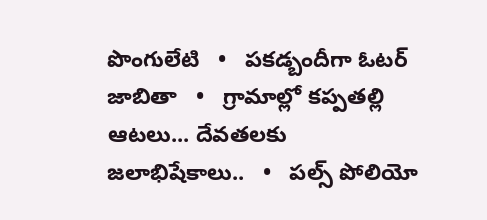పొంగులేటి   •   పకడ్బందీగా ఓటర్ జాబితా   •   గ్రామాల్లో కప్పతల్లి ఆటలు... దేవతలకు జలాభిషేకాలు..   •   పల్స్ పోలియో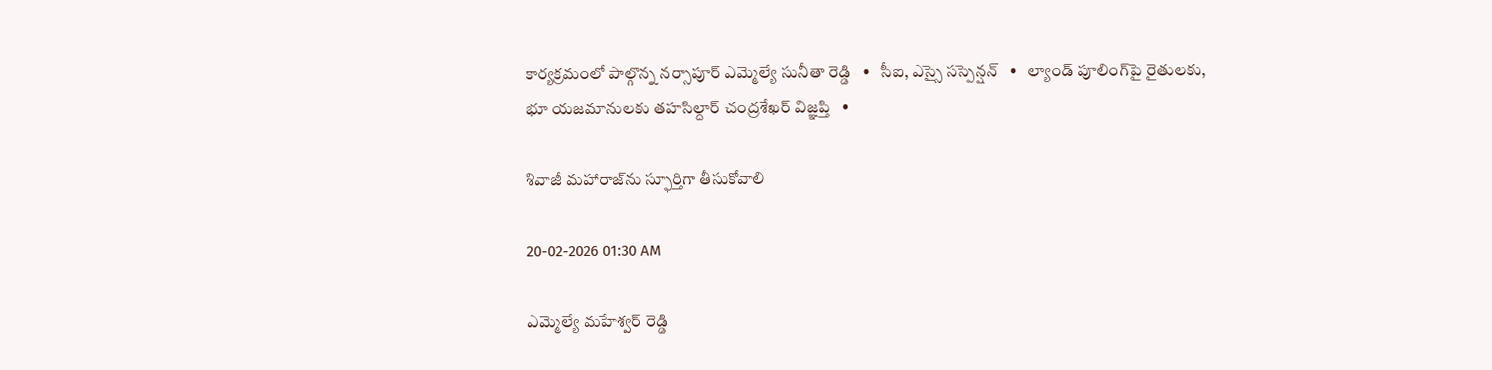కార్యక్రమంలో పాల్గొన్న నర్సాపూర్ ఎమ్మెల్యే సునీతా రెడ్డి   •   సీఐ, ఎస్సై సస్పెన్షన్   •   ల్యాండ్ పూలింగ్‌పై రైతులకు, భూ యజమానులకు తహసిల్దార్ చంద్రశేఖర్ విజ్ఞప్తి   •

శివాజీ మహారాజ్‌ను స్ఫూర్తిగా తీసుకోవాలి

20-02-2026 01:30 AM

ఎమ్మెల్యే మహేశ్వర్ రెడ్డి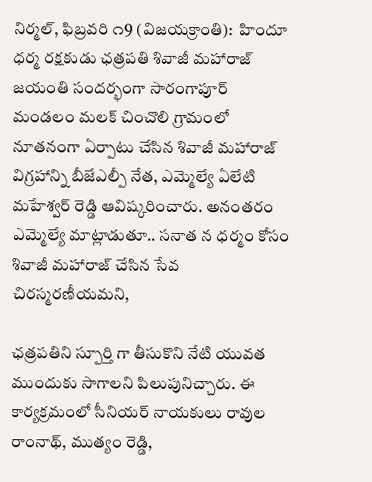నిర్మల్, ఫిబ్రవరి ౧9 (విజయక్రాంతి):  హిందూ ధర్మ రక్షకుడు ఛత్రపతి శివాజీ మహారాజ్ జయంతి సందర్భంగా సారంగాపూర్ మండలం మలక్ చించొలి గ్రామంలో నూతనంగా ఏర్పాటు చేసిన శివాజీ మహారాజ్ విగ్రహాన్ని బీజేఎల్పీ నేత, ఎమ్మెల్యే ఏలేటి మహేశ్వర్ రెడ్డి ఆవిష్కరించారు. అనంతరం ఎమ్మెల్యే మాట్లాడుతూ.. సనాత న ధర్మం కోసం శివాజీ మహారాజ్ చేసిన సేవ చిరస్మరణీయమని,

ఛత్రపతిని స్పూర్తి గా తీసుకొని నేటి యువత ముందుకు సాగాలని పిలుపునిచ్చారు. ఈ కార్యక్రమంలో సీనియర్ నాయకులు రావుల రాంనాథ్, ముత్యం రెడ్డి,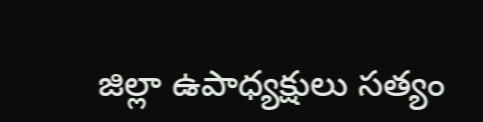జిల్లా ఉపాధ్యక్షులు సత్యం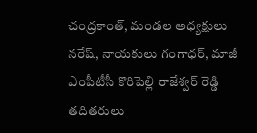చంద్రకాంత్, మండల అధ్యక్షులు నరేష్, నాయకులు గంగాధర్, మాజీ ఎంపీటీసీ కొరిపెల్లి రాజేశ్వర్ రెడ్డి తదితరులు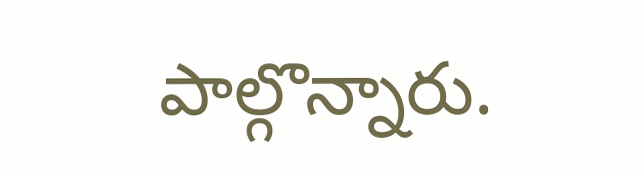పాల్గొన్నారు.